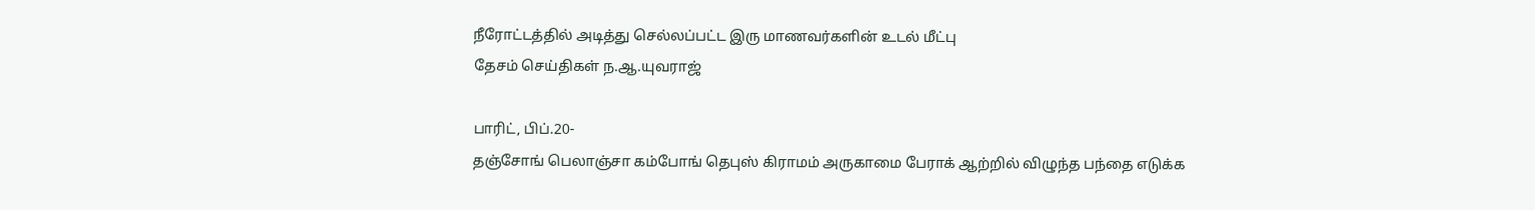நீரோட்டத்தில் அடித்து செல்லப்பட்ட இரு மாணவர்களின் உடல் மீட்பு
தேசம் செய்திகள் ந.ஆ.யுவராஜ்

பாரிட், பிப்.20-
தஞ்சோங் பெலாஞ்சா கம்போங் தெபுஸ் கிராமம் அருகாமை பேராக் ஆற்றில் விழுந்த பந்தை எடுக்க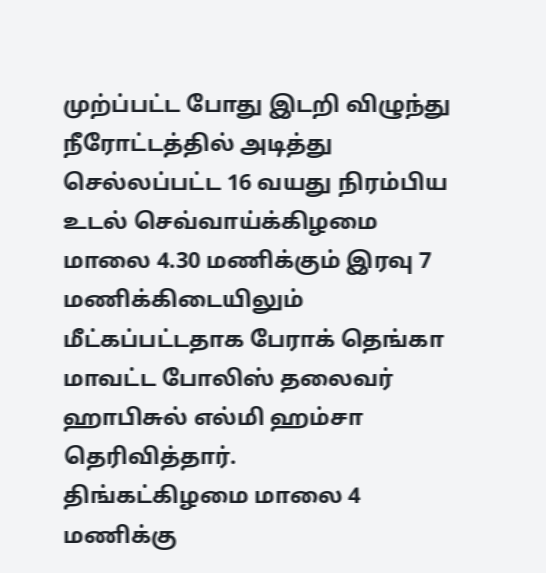முற்ப்பட்ட போது இடறி விழுந்து நீரோட்டத்தில் அடித்து செல்லப்பட்ட 16 வயது நிரம்பிய உடல் செவ்வாய்க்கிழமை மாலை 4.30 மணிக்கும் இரவு 7 மணிக்கிடையிலும் மீட்கப்பட்டதாக பேராக் தெங்கா மாவட்ட போலிஸ் தலைவர் ஹாபிசுல் எல்மி ஹம்சா தெரிவித்தார்.
திங்கட்கிழமை மாலை 4 மணிக்கு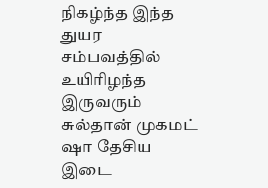நிகழ்ந்த இந்த துயர சம்பவத்தில் உயிரிழந்த இருவரும் சுல்தான் முகமட் ஷா தேசிய இடை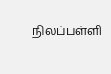நிலப்பள்ளி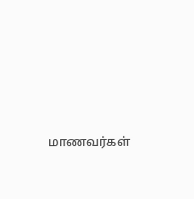மாணவர்கள்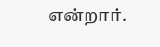என்றார்.